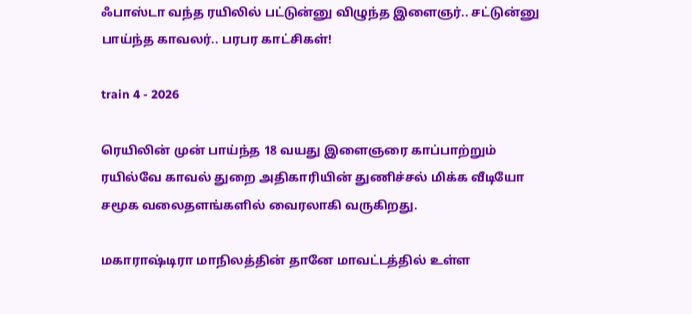ஃபாஸ்டா வந்த ரயிலில் பட்டுன்னு விழுந்த இளைஞர்.. சட்டுன்னு பாய்ந்த காவலர்.. பரபர காட்சிகள்!

train 4 - 2026

ரெயிலின் முன் பாய்ந்த 18 வயது இளைஞரை காப்பாற்றும் ரயில்வே காவல் துறை அதிகாரியின் துணிச்சல் மிக்க வீடியோ சமூக வலைதளங்களில் வைரலாகி வருகிறது.

மகாராஷ்டிரா மாநிலத்தின் தானே மாவட்டத்தில் உள்ள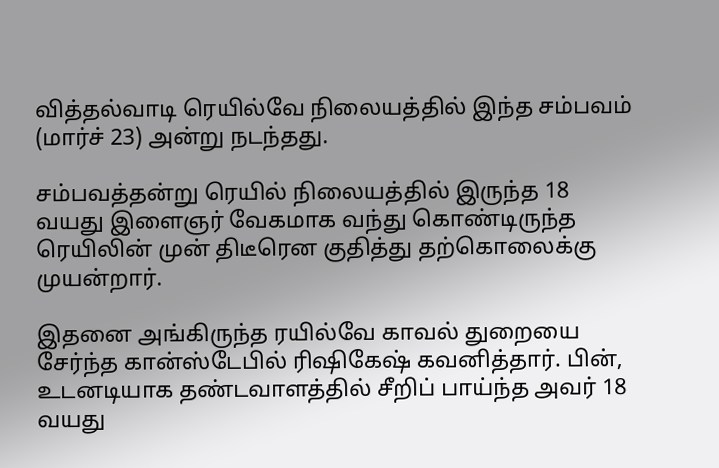வித்தல்வாடி ரெயில்வே நிலையத்தில் இந்த சம்பவம் (மார்ச் 23) அன்று நடந்தது.

சம்பவத்தன்று ரெயில் நிலையத்தில் இருந்த 18 வயது இளைஞர் வேகமாக வந்து கொண்டிருந்த ரெயிலின் முன் திடீரென குதித்து தற்கொலைக்கு முயன்றார்.

இதனை அங்கிருந்த ரயில்வே காவல் துறையை சேர்ந்த கான்ஸ்டேபில் ரிஷிகேஷ் கவனித்தார். பின், உடனடியாக தண்டவாளத்தில் சீறிப் பாய்ந்த அவர் 18 வயது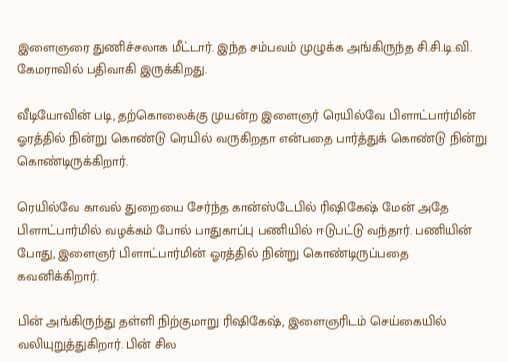இளைஞரை துணிச்சலாக மீட்டார். இந்த சம்பவம் முழுக்க அங்கிருந்த சி.சி.டி.வி. கேமராவில் பதிவாகி இருக்கிறது.

வீடியோவின் படி, தற்கொலைக்கு முயன்ற இளைஞர் ரெயில்வே பிளாட்பார்மின் ஓரத்தில் நின்று கொண்டு ரெயில் வருகிறதா என்பதை பார்த்துக் கொண்டு நின்று கொண்டிருக்கிறார்.

ரெயில்வே காவல் துறையை சேர்ந்த கான்ஸ்டேபில் ரிஷிகேஷ் மேன் அதே பிளாட்பார்மில் வழக்கம் போல் பாதுகாப்பு பணியில் ஈடுபட்டு வந்தார். பணியின் போது, இளைஞர் பிளாட்பார்மின் ஓரத்தில் நின்று கொண்டிருப்பதை கவனிக்கிறார்.

பின் அங்கிருந்து தள்ளி நிற்குமாறு ரிஷிகேஷ், இளைஞரிடம் செய்கையில் வலியுறுத்துகிறார். பின் சில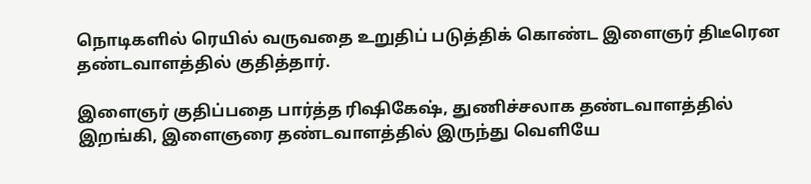நொடிகளில் ரெயில் வருவதை உறுதிப் படுத்திக் கொண்ட இளைஞர் திடீரென தண்டவாளத்தில் குதித்தார்.

இளைஞர் குதிப்பதை பார்த்த ரிஷிகேஷ், துணிச்சலாக தண்டவாளத்தில் இறங்கி, இளைஞரை தண்டவாளத்தில் இருந்து வெளியே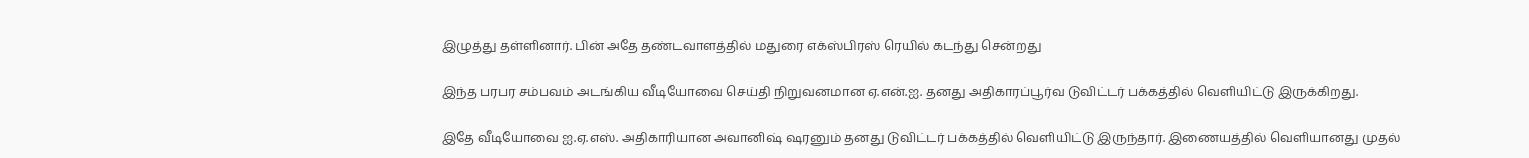இழுத்து தள்ளினார். பின் அதே தண்டவாளத்தில் மதுரை எக்ஸ்பிரஸ் ரெயில் கடந்து சென்றது

இந்த பரபர சம்பவம் அடங்கிய வீடியோவை செய்தி நிறுவனமான ஏ.என்.ஐ. தனது அதிகாரப்பூர்வ டுவிட்டர் பக்கத்தில் வெளியிட்டு இருக்கிறது.

இதே வீடியோவை ஐ.ஏ.எஸ். அதிகாரியான அவானிஷ் ஷரனும் தனது டுவிட்டர் பக்கத்தில் வெளியிட்டு இருந்தார். இணையத்தில் வெளியானது முதல்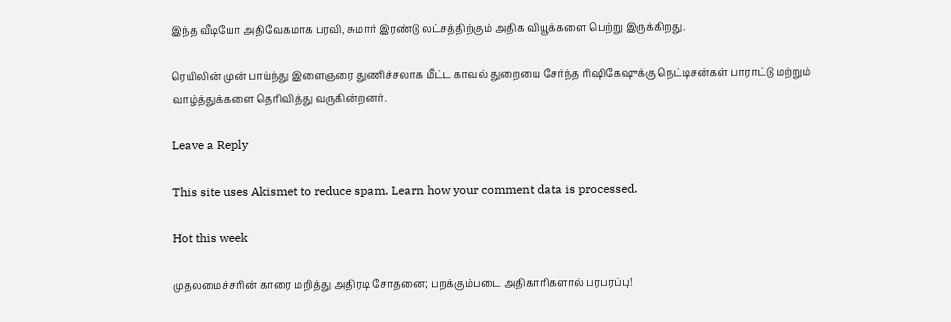இந்த வீடியோ அதிவேகமாக பரவி, சுமார் இரண்டு லட்சத்திற்கும் அதிக வியூக்களை பெற்று இருக்கிறது.

ரெயிலின் முன் பாய்ந்து இளைஞரை துணிச்சலாக மீட்ட காவல் துறையை சேர்ந்த ரிஷிகேஷுக்கு நெட்டிசன்கள் பாராட்டு மற்றும் வாழ்த்துக்களை தெரிவித்து வருகின்றனர்.

Leave a Reply

This site uses Akismet to reduce spam. Learn how your comment data is processed.

Hot this week

முதலமைச்சரின் காரை மறித்து அதிரடி சோதனை; பறக்கும்படை அதிகாரிகளால் பரபரப்பு!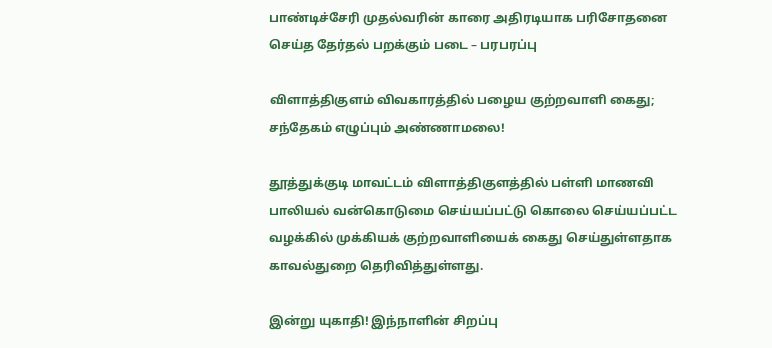பாண்டிச்சேரி முதல்வரின் காரை அதிரடியாக பரிசோதனை செய்த தேர்தல் பறக்கும் படை – பரபரப்பு

விளாத்திகுளம் விவகாரத்தில் பழைய குற்றவாளி கைது; சந்தேகம் எழுப்பும் அண்ணாமலை!

தூத்துக்குடி மாவட்டம் விளாத்திகுளத்தில் பள்ளி மாணவி பாலியல் வன்கொடுமை செய்யப்பட்டு கொலை செய்யப்பட்ட வழக்கில் முக்கியக் குற்றவாளியைக் கைது செய்துள்ளதாக காவல்துறை தெரிவித்துள்ளது.

இன்று யுகாதி! இந்நாளின் சிறப்பு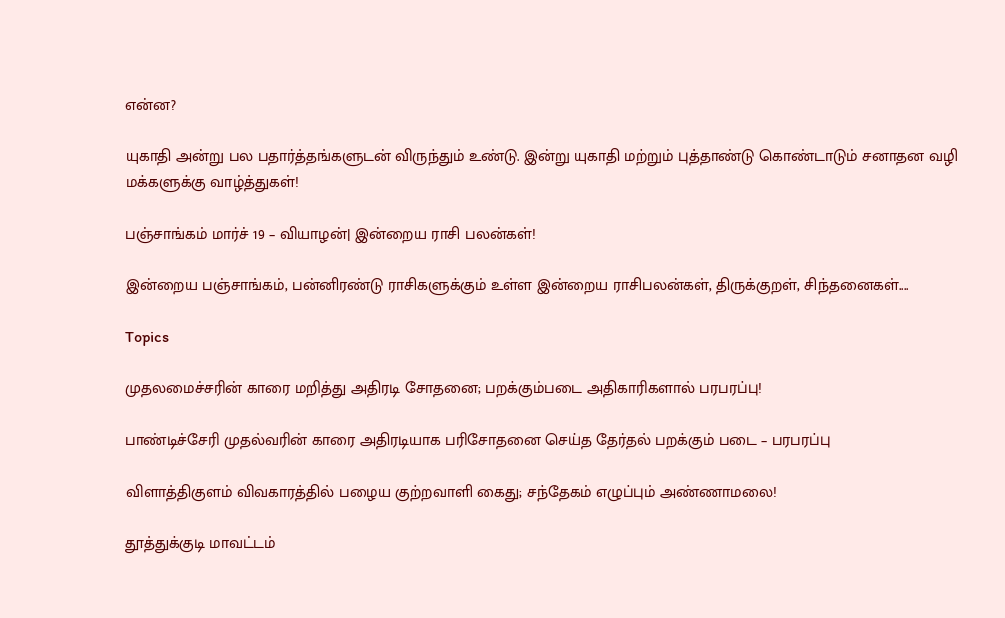என்ன?

யுகாதி அன்று பல பதார்த்தங்களுடன் விருந்தும் உண்டு. இன்று யுகாதி மற்றும் புத்தாண்டு கொண்டாடும் சனாதன வழி மக்களுக்கு வாழ்த்துகள்!

பஞ்சாங்கம் மார்ச் 19 – வியாழன்| இன்றைய ராசி பலன்கள்!

இன்றைய பஞ்சாங்கம், பன்னிரண்டு ராசிகளுக்கும் உள்ள இன்றைய ராசிபலன்கள், திருக்குறள், சிந்தனைகள்....

Topics

முதலமைச்சரின் காரை மறித்து அதிரடி சோதனை; பறக்கும்படை அதிகாரிகளால் பரபரப்பு!

பாண்டிச்சேரி முதல்வரின் காரை அதிரடியாக பரிசோதனை செய்த தேர்தல் பறக்கும் படை – பரபரப்பு

விளாத்திகுளம் விவகாரத்தில் பழைய குற்றவாளி கைது; சந்தேகம் எழுப்பும் அண்ணாமலை!

தூத்துக்குடி மாவட்டம்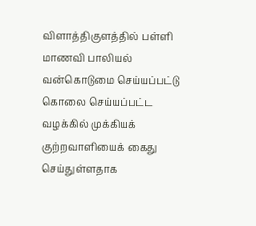விளாத்திகுளத்தில் பள்ளி மாணவி பாலியல் வன்கொடுமை செய்யப்பட்டு கொலை செய்யப்பட்ட வழக்கில் முக்கியக் குற்றவாளியைக் கைது செய்துள்ளதாக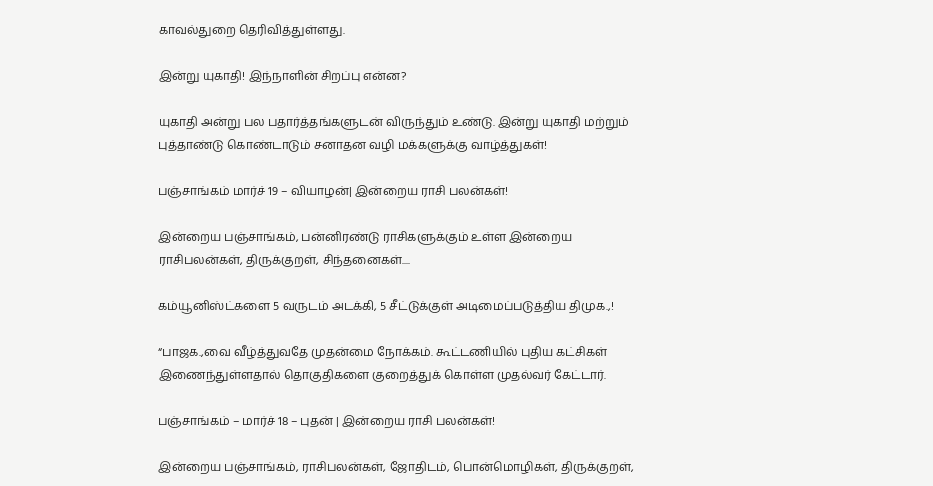காவல்துறை தெரிவித்துள்ளது.

இன்று யுகாதி! இந்நாளின் சிறப்பு என்ன?

யுகாதி அன்று பல பதார்த்தங்களுடன் விருந்தும் உண்டு. இன்று யுகாதி மற்றும் புத்தாண்டு கொண்டாடும் சனாதன வழி மக்களுக்கு வாழ்த்துகள்!

பஞ்சாங்கம் மார்ச் 19 – வியாழன்| இன்றைய ராசி பலன்கள்!

இன்றைய பஞ்சாங்கம், பன்னிரண்டு ராசிகளுக்கும் உள்ள இன்றைய ராசிபலன்கள், திருக்குறள், சிந்தனைகள்....

கம்யூனிஸ்ட்களை 5 வருடம் அடக்கி, 5 சீட்டுக்குள் அடிமைப்படுத்திய திமுக.,!

“பாஜக.,வை வீழ்த்துவதே முதன்மை நோக்கம். கூட்டணியில் புதிய கட்சிகள் இணைந்துள்ளதால் தொகுதிகளை குறைத்துக் கொள்ள முதல்வர் கேட்டார்.

பஞ்சாங்கம் – மார்ச் 18 – புதன் | இன்றைய ராசி பலன்கள்!

இன்றைய பஞ்சாங்கம், ராசிபலன்கள், ஜோதிடம், பொன்மொழிகள், திருக்குறள்,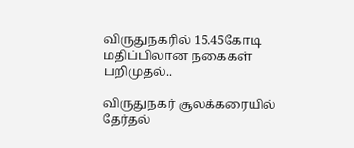விருதுநகரில் 15.45கோடி மதிப்பிலான நகைகள் பறிமுதல்..

விருதுநகர் சூலக்கரையில் தேர்தல்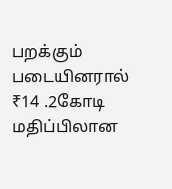பறக்கும் படையினரால் ₹14 .2கோடி மதிப்பிலான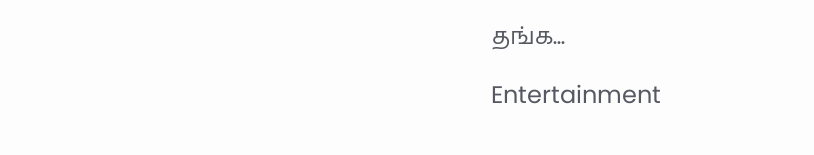தங்க...

Entertainment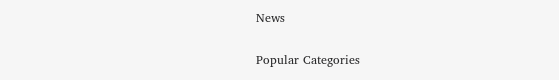News

Popular Categories